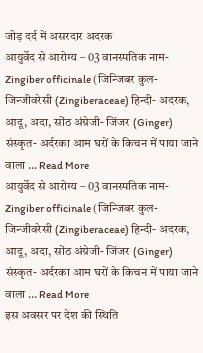जोड़ दर्द में असरदार अदरक
आयुर्वेद से आरोग्य – 03 वानस्पतिक नाम- Zingiber officinale (जिन्जिबर कुल-जिन्जीवरेसी (Zingiberaceae) हिन्दी- अदरक, आदू, अदा, सोंठ अंग्रेजी- जिंजर (Ginger) संस्कृत- अर्दरका आम घरों के किचन में पाया जाने वाला … Read More
आयुर्वेद से आरोग्य – 03 वानस्पतिक नाम- Zingiber officinale (जिन्जिबर कुल-जिन्जीवरेसी (Zingiberaceae) हिन्दी- अदरक, आदू, अदा, सोंठ अंग्रेजी- जिंजर (Ginger) संस्कृत- अर्दरका आम घरों के किचन में पाया जाने वाला … Read More
इस अवसर पर देश की स्थिति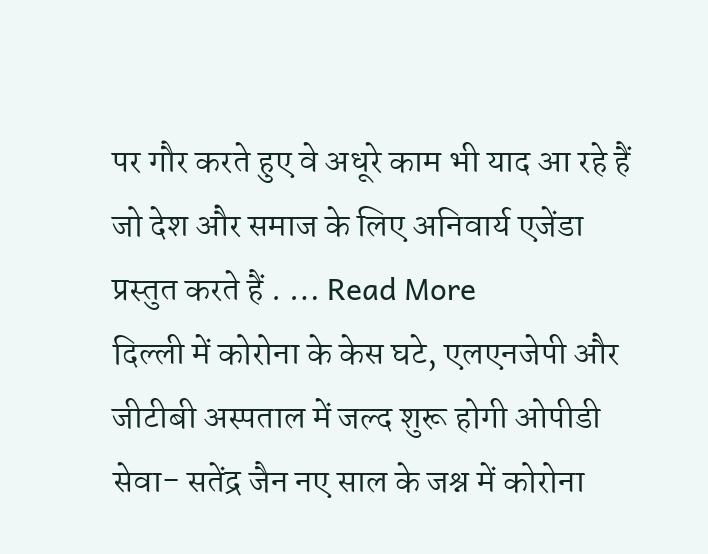पर गौर करते हुए वे अधूरे काम भी याद आ रहे हैं जो देश और समाज के लिए अनिवार्य एजेंडा प्रस्तुत करते हैं . … Read More
दिल्ली में कोरोना के केस घटे, एलएनजेपी और जीटीबी अस्पताल में जल्द शुरू होगी ओपीडी सेवा- सतेंद्र जैन नए साल के जश्न में कोरोना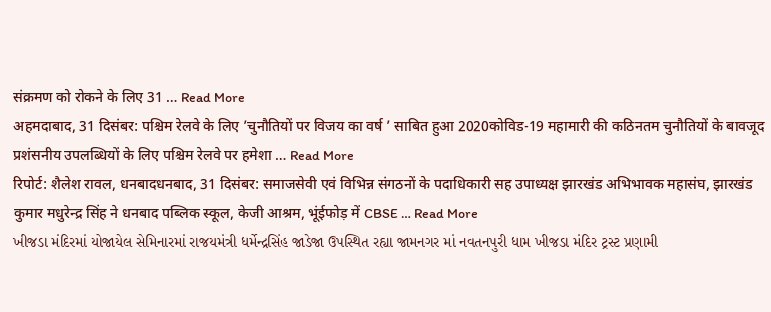संक्रमण को रोकने के लिए 31 … Read More
अहमदाबाद, 31 दिसंबर: पश्चिम रेलवे के लिए ’चुनौतियों पर विजय का वर्ष ’ साबित हुआ 2020कोविड-19 महामारी की कठिनतम चुनौतियों के बावजूद प्रशंसनीय उपलब्धियों के लिए पश्चिम रेलवे पर हमेशा … Read More
रिपोर्ट: शैलेश रावल, धनबादधनबाद, 31 दिसंबर: समाजसेवी एवं विभिन्न संगठनों के पदाधिकारी सह उपाध्यक्ष झारखंड अभिभावक महासंघ, झारखंड कुमार मधुरेन्द्र सिंह ने धनबाद पब्लिक स्कूल, केजी आश्रम, भूंईफोड़ में CBSE … Read More
ખીજડા મંદિરમાં યોજાયેલ સેમિનારમાં રાજયમંત્રી ધર્મેન્દ્રસિંહ જાડેજા ઉપસ્થિત રહ્યા જામનગર માં નવતનપુરી ધામ ખીજડા મંદિર ટ્રસ્ટ પ્રણામી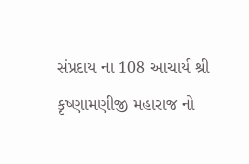સંપ્રદાય ના 108 આચાર્ય શ્રી કૃષ્ણામણીજી મહારાજ નો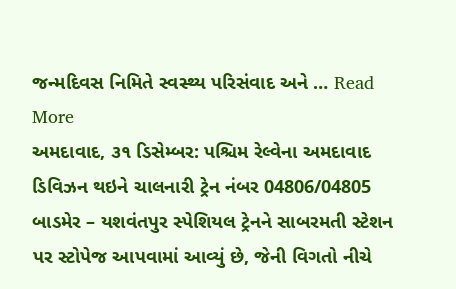જન્મદિવસ નિમિતે સ્વસ્થ્ય પરિસંવાદ અને … Read More
અમદાવાદ, ૩૧ ડિસેમ્બર: પશ્ચિમ રેલ્વેના અમદાવાદ ડિવિઝન થઇને ચાલનારી ટ્રેન નંબર 04806/04805 બાડમેર – યશવંતપુર સ્પેશિયલ ટ્રેનને સાબરમતી સ્ટેશન પર સ્ટોપેજ આપવામાં આવ્યું છે, જેની વિગતો નીચે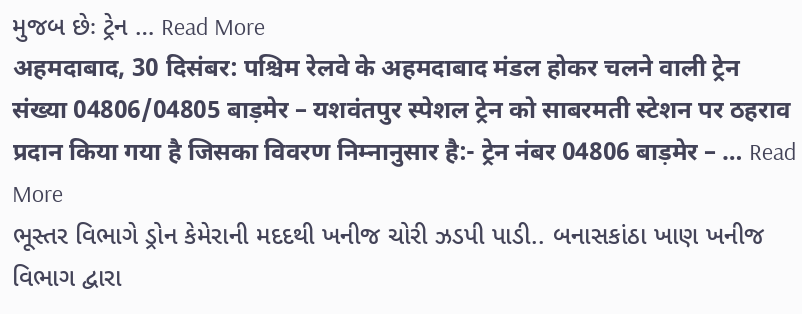મુજબ છેઃ ટ્રેન … Read More
अहमदाबाद, 30 दिसंबर: पश्चिम रेलवे के अहमदाबाद मंडल होकर चलने वाली ट्रेन संख्या 04806/04805 बाड़मेर – यशवंतपुर स्पेशल ट्रेन को साबरमती स्टेशन पर ठहराव प्रदान किया गया है जिसका विवरण निम्नानुसार है:- ट्रेन नंबर 04806 बाड़मेर – … Read More
ભૂસ્તર વિભાગે ડ્રોન કેમેરાની મદદથી ખનીજ ચોરી ઝડપી પાડી.. બનાસકાંઠા ખાણ ખનીજ વિભાગ દ્વારા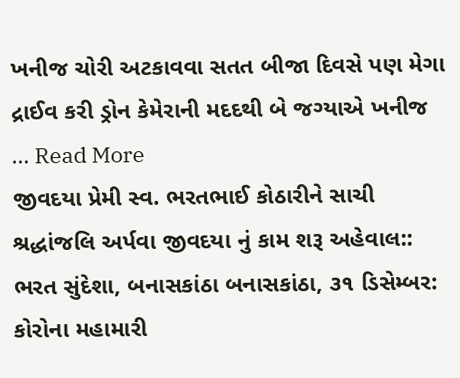ખનીજ ચોરી અટકાવવા સતત બીજા દિવસે પણ મેગા દ્રાઈવ કરી ડ્રોન કેમેરાની મદદથી બે જગ્યાએ ખનીજ … Read More
જીવદયા પ્રેમી સ્વ. ભરતભાઈ કોઠારીને સાચી શ્રદ્ધાંજલિ અર્પવા જીવદયા નું કામ શરૂ અહેવાલ:: ભરત સુંદેશા, બનાસકાંઠા બનાસકાંઠા, ૩૧ ડિસેમ્બર: કોરોના મહામારી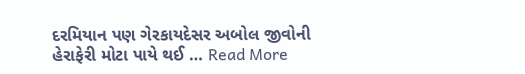દરમિયાન પણ ગેરકાયદેસર અબોલ જીવોની હેરાફેરી મોટા પાયે થઈ … Read More